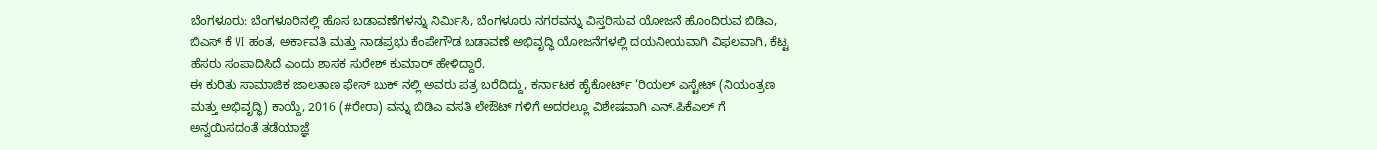ಬೆಂಗಳೂರು: ಬೆಂಗಳೂರಿನಲ್ಲಿ ಹೊಸ ಬಡಾವಣೆಗಳನ್ನು ನಿರ್ಮಿಸಿ, ಬೆಂಗಳೂರು ನಗರವನ್ನು ವಿಸ್ತರಿಸುವ ಯೋಜನೆ ಹೊಂದಿರುವ ಬಿಡಿಎ, ಬಿಎಸ್ ಕೆ VI ಹಂತ, ಅರ್ಕಾವತಿ ಮತ್ತು ನಾಡಪ್ರಭು ಕೆಂಪೇಗೌಡ ಬಡಾವಣೆ ಅಭಿವೃದ್ಧಿ ಯೋಜನೆಗಳಲ್ಲಿ ದಯನೀಯವಾಗಿ ವಿಫಲವಾಗಿ, ಕೆಟ್ಟ ಹೆಸರು ಸಂಪಾದಿಸಿದೆ ಎಂದು ಶಾಸಕ ಸುರೇಶ್ ಕುಮಾರ್ ಹೇಳಿದ್ದಾರೆ.
ಈ ಕುರಿತು ಸಾಮಾಜಿಕ ಜಾಲತಾಣ ಫೇಸ್ ಬುಕ್ ನಲ್ಲಿ ಅವರು ಪತ್ರ ಬರೆದಿದ್ದು, ಕರ್ನಾಟಕ ಹೈಕೋರ್ಟ್ ‘ರಿಯಲ್ ಎಸ್ಟೇಟ್ (ನಿಯಂತ್ರಣ ಮತ್ತು ಅಭಿವೃದ್ಧಿ) ಕಾಯ್ದೆ, 2016 (#ರೇರಾ) ವನ್ನು ಬಿಡಿಎ ವಸತಿ ಲೇಔಟ್ ಗಳಿಗೆ ಅದರಲ್ಲೂ ವಿಶೇಷವಾಗಿ ಎನ್.ಪಿಕೆಎಲ್ ಗೆ ಅನ್ವಯಿಸದಂತೆ ತಡೆಯಾಜ್ಞೆ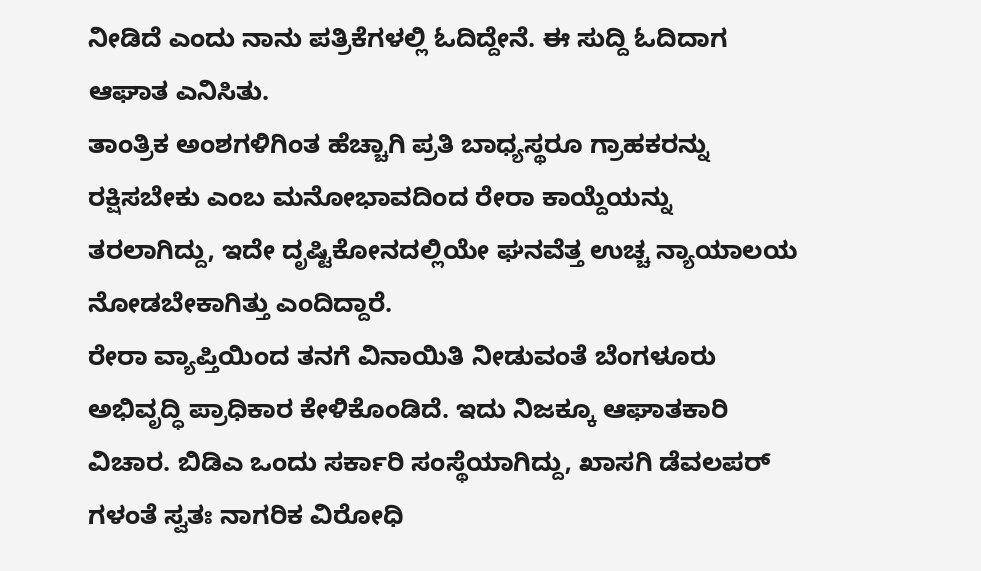ನೀಡಿದೆ ಎಂದು ನಾನು ಪತ್ರಿಕೆಗಳಲ್ಲಿ ಓದಿದ್ದೇನೆ. ಈ ಸುದ್ದಿ ಓದಿದಾಗ ಆಘಾತ ಎನಿಸಿತು.
ತಾಂತ್ರಿಕ ಅಂಶಗಳಿಗಿಂತ ಹೆಚ್ಚಾಗಿ ಪ್ರತಿ ಬಾಧ್ಯಸ್ಥರೂ ಗ್ರಾಹಕರನ್ನು ರಕ್ಷಿಸಬೇಕು ಎಂಬ ಮನೋಭಾವದಿಂದ ರೇರಾ ಕಾಯ್ದೆಯನ್ನು ತರಲಾಗಿದ್ದು, ಇದೇ ದೃಷ್ಟಿಕೋನದಲ್ಲಿಯೇ ಘನವೆತ್ತ ಉಚ್ಚ ನ್ಯಾಯಾಲಯ ನೋಡಬೇಕಾಗಿತ್ತು ಎಂದಿದ್ದಾರೆ.
ರೇರಾ ವ್ಯಾಪ್ತಿಯಿಂದ ತನಗೆ ವಿನಾಯಿತಿ ನೀಡುವಂತೆ ಬೆಂಗಳೂರು ಅಭಿವೃದ್ಧಿ ಪ್ರಾಧಿಕಾರ ಕೇಳಿಕೊಂಡಿದೆ. ಇದು ನಿಜಕ್ಕೂ ಆಘಾತಕಾರಿ ವಿಚಾರ. ಬಿಡಿಎ ಒಂದು ಸರ್ಕಾರಿ ಸಂಸ್ಥೆಯಾಗಿದ್ದು, ಖಾಸಗಿ ಡೆವಲಪರ್ ಗಳಂತೆ ಸ್ವತಃ ನಾಗರಿಕ ವಿರೋಧಿ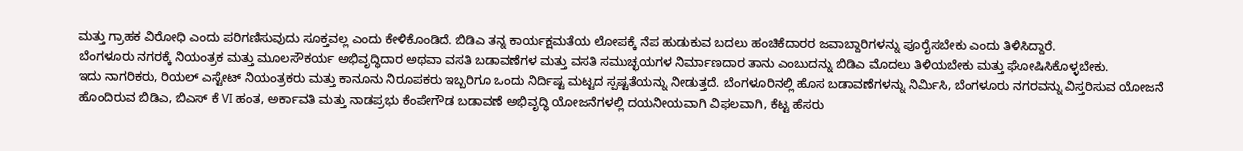ಮತ್ತು ಗ್ರಾಹಕ ವಿರೋಧಿ ಎಂದು ಪರಿಗಣಿಸುವುದು ಸೂಕ್ತವಲ್ಲ ಎಂದು ಕೇಳಿಕೊಂಡಿದೆ. ಬಿಡಿಎ ತನ್ನ ಕಾರ್ಯಕ್ಷಮತೆಯ ಲೋಪಕ್ಕೆ ನೆಪ ಹುಡುಕುವ ಬದಲು ಹಂಚಿಕೆದಾರರ ಜವಾಬ್ದಾರಿಗಳನ್ನು ಪೂರೈಸಬೇಕು ಎಂದು ತಿಳಿಸಿದ್ದಾರೆ.
ಬೆಂಗಳೂರು ನಗರಕ್ಕೆ ನಿಯಂತ್ರಕ ಮತ್ತು ಮೂಲಸೌಕರ್ಯ ಅಭಿವೃದ್ಧಿದಾರ ಅಥವಾ ವಸತಿ ಬಡಾವಣೆಗಳ ಮತ್ತು ವಸತಿ ಸಮುಚ್ಛಯಗಳ ನಿರ್ಮಾಣದಾರ ತಾನು ಎಂಬುದನ್ನು ಬಿಡಿಎ ಮೊದಲು ತಿಳಿಯಬೇಕು ಮತ್ತು ಘೋಷಿಸಿಕೊಳ್ಳಬೇಕು.
ಇದು ನಾಗರಿಕರು, ರಿಯಲ್ ಎಸ್ಟೇಟ್ ನಿಯಂತ್ರಕರು ಮತ್ತು ಕಾನೂನು ನಿರೂಪಕರು ಇಬ್ಬರಿಗೂ ಒಂದು ನಿರ್ದಿಷ್ಟ ಮಟ್ಟದ ಸ್ಪಷ್ಟತೆಯನ್ನು ನೀಡುತ್ತದೆ. ಬೆಂಗಳೂರಿನಲ್ಲಿ ಹೊಸ ಬಡಾವಣೆಗಳನ್ನು ನಿರ್ಮಿಸಿ, ಬೆಂಗಳೂರು ನಗರವನ್ನು ವಿಸ್ತರಿಸುವ ಯೋಜನೆ ಹೊಂದಿರುವ ಬಿಡಿಎ, ಬಿಎಸ್ ಕೆ VI ಹಂತ, ಅರ್ಕಾವತಿ ಮತ್ತು ನಾಡಪ್ರಭು ಕೆಂಪೇಗೌಡ ಬಡಾವಣೆ ಅಭಿವೃದ್ಧಿ ಯೋಜನೆಗಳಲ್ಲಿ ದಯನೀಯವಾಗಿ ವಿಫಲವಾಗಿ, ಕೆಟ್ಟ ಹೆಸರು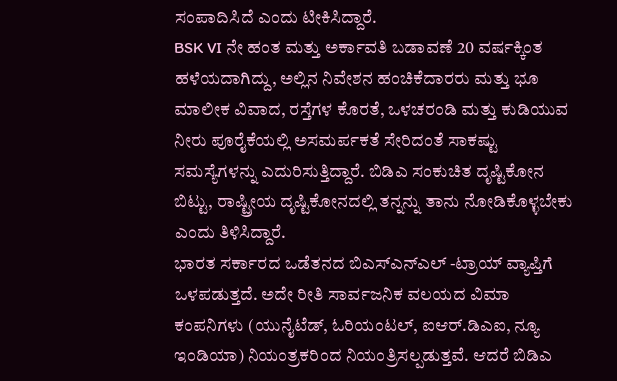ಸಂಪಾದಿಸಿದೆ ಎಂದು ಟೀಕಿಸಿದ್ದಾರೆ.
BSK VI ನೇ ಹಂತ ಮತ್ತು ಅರ್ಕಾವತಿ ಬಡಾವಣೆ 20 ವರ್ಷಕ್ಕಿಂತ ಹಳೆಯದಾಗಿದ್ದು, ಅಲ್ಲಿನ ನಿವೇಶನ ಹಂಚಿಕೆದಾರರು ಮತ್ತು ಭೂ ಮಾಲೀಕ ವಿವಾದ, ರಸ್ತೆಗಳ ಕೊರತೆ, ಒಳಚರಂಡಿ ಮತ್ತು ಕುಡಿಯುವ ನೀರು ಪೂರೈಕೆಯಲ್ಲಿ ಅಸಮರ್ಪಕತೆ ಸೇರಿದಂತೆ ಸಾಕಷ್ಟು ಸಮಸ್ಯೆಗಳನ್ನು ಎದುರಿಸುತ್ತಿದ್ದಾರೆ. ಬಿಡಿಎ ಸಂಕುಚಿತ ದೃಷ್ಟಿಕೋನ ಬಿಟ್ಟು, ರಾಷ್ಟ್ರೀಯ ದೃಷ್ಟಿಕೋನದಲ್ಲಿ ತನ್ನನ್ನು ತಾನು ನೋಡಿಕೊಳ್ಳಬೇಕು ಎಂದು ತಿಳಿಸಿದ್ದಾರೆ.
ಭಾರತ ಸರ್ಕಾರದ ಒಡೆತನದ ಬಿಎಸ್ಎನ್ಎಲ್ -ಟ್ರಾಯ್ ವ್ಯಾಪ್ತಿಗೆ ಒಳಪಡುತ್ತದೆ. ಅದೇ ರೀತಿ ಸಾರ್ವಜನಿಕ ವಲಯದ ವಿಮಾ ಕಂಪನಿಗಳು (ಯುನೈಟೆಡ್, ಓರಿಯಂಟಲ್, ಐಆರ್.ಡಿಎಐ, ನ್ಯೂ ಇಂಡಿಯಾ) ನಿಯಂತ್ರಕರಿಂದ ನಿಯಂತ್ರಿಸಲ್ಪಡುತ್ತವೆ. ಆದರೆ ಬಿಡಿಎ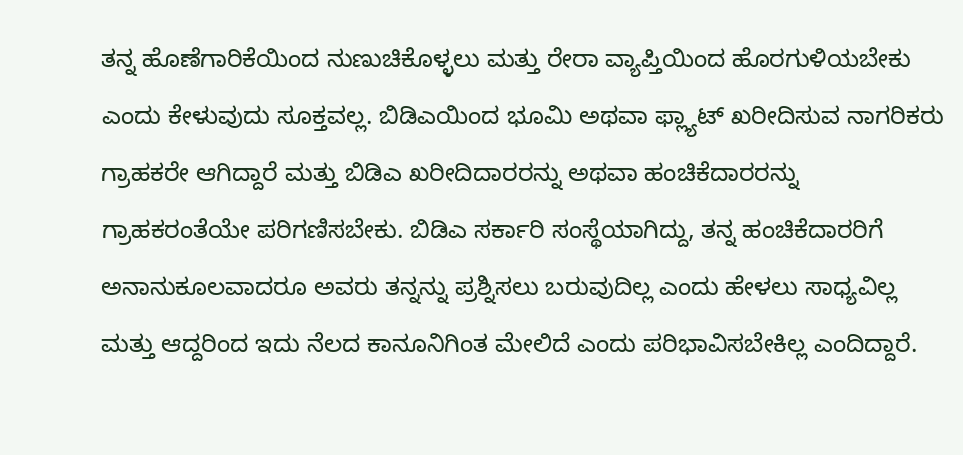ತನ್ನ ಹೊಣೆಗಾರಿಕೆಯಿಂದ ನುಣುಚಿಕೊಳ್ಳಲು ಮತ್ತು ರೇರಾ ವ್ಯಾಪ್ತಿಯಿಂದ ಹೊರಗುಳಿಯಬೇಕು ಎಂದು ಕೇಳುವುದು ಸೂಕ್ತವಲ್ಲ. ಬಿಡಿಎಯಿಂದ ಭೂಮಿ ಅಥವಾ ಫ್ಲ್ಯಾಟ್ ಖರೀದಿಸುವ ನಾಗರಿಕರು ಗ್ರಾಹಕರೇ ಆಗಿದ್ದಾರೆ ಮತ್ತು ಬಿಡಿಎ ಖರೀದಿದಾರರನ್ನು ಅಥವಾ ಹಂಚಿಕೆದಾರರನ್ನು ಗ್ರಾಹಕರಂತೆಯೇ ಪರಿಗಣಿಸಬೇಕು. ಬಿಡಿಎ ಸರ್ಕಾರಿ ಸಂಸ್ಥೆಯಾಗಿದ್ದು, ತನ್ನ ಹಂಚಿಕೆದಾರರಿಗೆ ಅನಾನುಕೂಲವಾದರೂ ಅವರು ತನ್ನನ್ನು ಪ್ರಶ್ನಿಸಲು ಬರುವುದಿಲ್ಲ ಎಂದು ಹೇಳಲು ಸಾಧ್ಯವಿಲ್ಲ ಮತ್ತು ಆದ್ದರಿಂದ ಇದು ನೆಲದ ಕಾನೂನಿಗಿಂತ ಮೇಲಿದೆ ಎಂದು ಪರಿಭಾವಿಸಬೇಕಿಲ್ಲ ಎಂದಿದ್ದಾರೆ.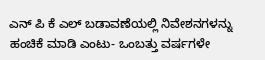ಎನ್ ಪಿ ಕೆ ಎಲ್ ಬಡಾವಣೆಯಲ್ಲಿ ನಿವೇಶನಗಳನ್ನು ಹಂಚಿಕೆ ಮಾಡಿ ಎಂಟು- ಒಂಬತ್ತು ವರ್ಷಗಳೇ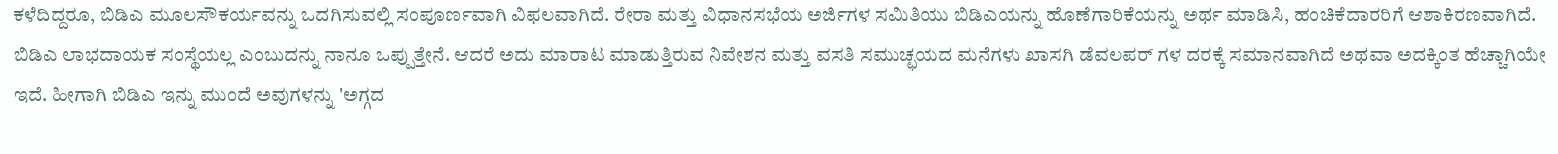ಕಳೆದಿದ್ದರೂ, ಬಿಡಿಎ ಮೂಲಸೌಕರ್ಯವನ್ನು ಒದಗಿಸುವಲ್ಲಿ ಸಂಪೂರ್ಣವಾಗಿ ವಿಫಲವಾಗಿದೆ. ರೇರಾ ಮತ್ತು ವಿಧಾನಸಭೆಯ ಅರ್ಜಿಗಳ ಸಮಿತಿಯು ಬಿಡಿಎಯನ್ನು ಹೊಣೆಗಾರಿಕೆಯನ್ನು ಅರ್ಥ ಮಾಡಿಸಿ, ಹಂಚಿಕೆದಾರರಿಗೆ ಆಶಾಕಿರಣವಾಗಿದೆ.
ಬಿಡಿಎ ಲಾಭದಾಯಕ ಸಂಸ್ಥೆಯಲ್ಲ ಎಂಬುದನ್ನು ನಾನೂ ಒಪ್ಪುತ್ತೇನೆ. ಆದರೆ ಅದು ಮಾರಾಟ ಮಾಡುತ್ತಿರುವ ನಿವೇಶನ ಮತ್ತು ವಸತಿ ಸಮುಚ್ಛಯದ ಮನೆಗಳು ಖಾಸಗಿ ಡೆವಲಪರ್ ಗಳ ದರಕ್ಕೆ ಸಮಾನವಾಗಿದೆ ಅಥವಾ ಅದಕ್ಕಿಂತ ಹೆಚ್ಚಾಗಿಯೇ ಇದೆ. ಹೀಗಾಗಿ ಬಿಡಿಎ ಇನ್ನು ಮುಂದೆ ಅವುಗಳನ್ನು 'ಅಗ್ಗದ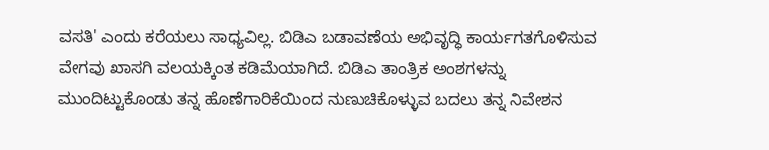ವಸತಿ' ಎಂದು ಕರೆಯಲು ಸಾಧ್ಯವಿಲ್ಲ. ಬಿಡಿಎ ಬಡಾವಣೆಯ ಅಭಿವೃದ್ಧಿ ಕಾರ್ಯಗತಗೊಳಿಸುವ ವೇಗವು ಖಾಸಗಿ ವಲಯಕ್ಕಿಂತ ಕಡಿಮೆಯಾಗಿದೆ. ಬಿಡಿಎ ತಾಂತ್ರಿಕ ಅಂಶಗಳನ್ನು ಮುಂದಿಟ್ಟುಕೊಂಡು ತನ್ನ ಹೊಣೆಗಾರಿಕೆಯಿಂದ ನುಣುಚಿಕೊಳ್ಳುವ ಬದಲು ತನ್ನ ನಿವೇಶನ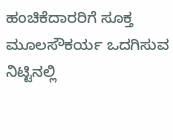ಹಂಚಿಕೆದಾರರಿಗೆ ಸೂಕ್ತ ಮೂಲಸೌಕರ್ಯ ಒದಗಿಸುವ ನಿಟ್ಟಿನಲ್ಲಿ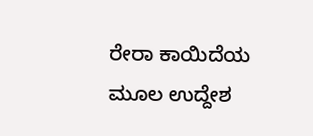ರೇರಾ ಕಾಯಿದೆಯ ಮೂಲ ಉದ್ದೇಶ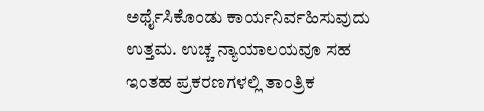ಅರ್ಥೈಸಿಕೊಂಡು ಕಾರ್ಯನಿರ್ವಹಿಸುವುದು ಉತ್ತಮ. ಉಚ್ಚ ನ್ಯಾಯಾಲಯವೂ ಸಹ ಇಂತಹ ಪ್ರಕರಣಗಳಲ್ಲಿ ತಾಂತ್ರಿಕ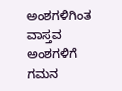ಅಂಶಗಳಿಗಿಂತ ವಾಸ್ತವ ಅಂಶಗಳಿಗೆ ಗಮನ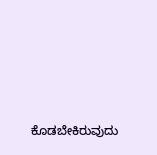ಕೊಡಬೇಕಿರುವುದು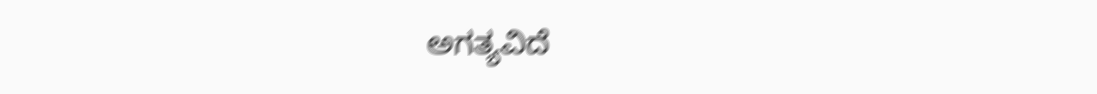ಅಗತ್ಯವಿದೆ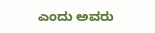ಎಂದು ಅವರು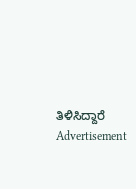ತಿಳಿಸಿದ್ದಾರೆ
Advertisement